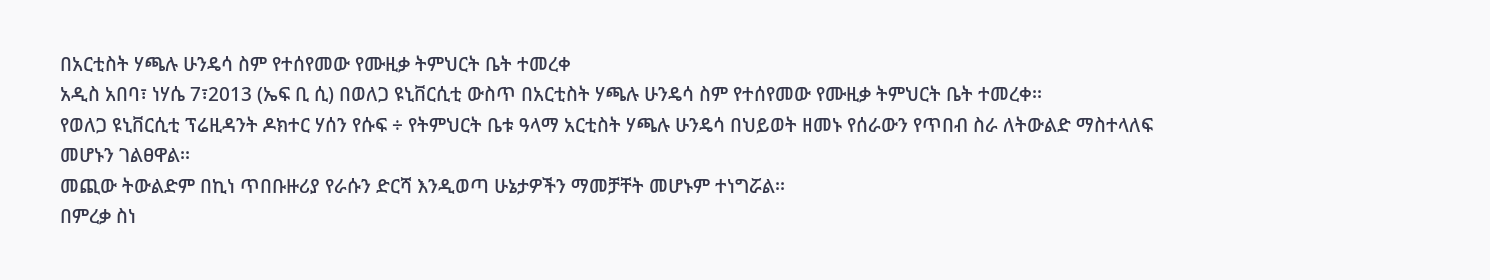በአርቲስት ሃጫሉ ሁንዴሳ ስም የተሰየመው የሙዚቃ ትምህርት ቤት ተመረቀ
አዲስ አበባ፣ ነሃሴ 7፣2013 (ኤፍ ቢ ሲ) በወለጋ ዩኒቨርሲቲ ውስጥ በአርቲስት ሃጫሉ ሁንዴሳ ስም የተሰየመው የሙዚቃ ትምህርት ቤት ተመረቀ፡፡
የወለጋ ዩኒቨርሲቲ ፕሬዚዳንት ዶክተር ሃሰን የሱፍ ÷ የትምህርት ቤቱ ዓላማ አርቲስት ሃጫሉ ሁንዴሳ በህይወት ዘመኑ የሰራውን የጥበብ ስራ ለትውልድ ማስተላለፍ መሆኑን ገልፀዋል፡፡
መጪው ትውልድም በኪነ ጥበቡዙሪያ የራሱን ድርሻ እንዲወጣ ሁኔታዎችን ማመቻቸት መሆኑም ተነግሯል፡፡
በምረቃ ስነ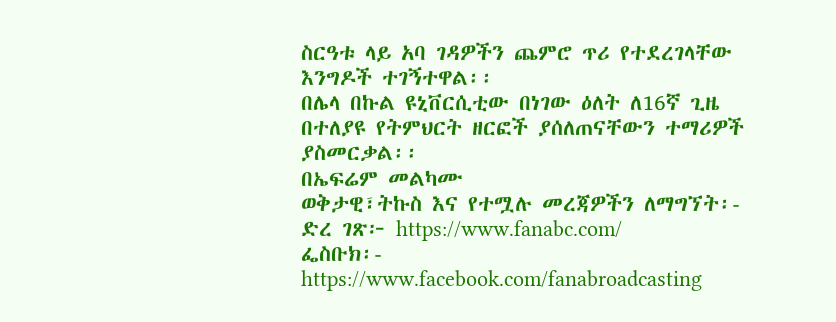ስርዓቱ ላይ አባ ገዳዎችን ጨምሮ ጥሪ የተደረገላቸው እንግዶች ተገኝተዋል፡፡
በሌላ በኩል ዩኒቨርሲቲው በነገው ዕለት ለ16ኛ ጊዜ በተለያዩ የትምህርት ዘርፎች ያሰለጠናቸውን ተማሪዎች ያስመርቃል፡፡
በኤፍሬም መልካሙ
ወቅታዊ፣ትኩስ እና የተሟሉ መረጃዎችን ለማግኘት፡-
ድረ ገጽ፦ https://www.fanabc.com/
ፌስቡክ፡- https://www.facebook.com/fanabroadcasting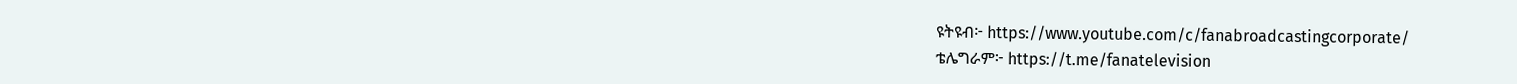ዩትዩብ፦ https://www.youtube.com/c/fanabroadcastingcorporate/
ቴሌግራም፦ https://t.me/fanatelevision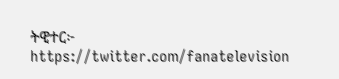ትዊተር፦ https://twitter.com/fanatelevision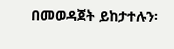በመወዳጀት ይከታተሉን፡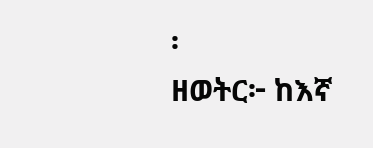፡
ዘወትር፦ ከእኛ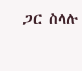ጋር ስላሉ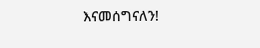እናመሰግናለን!